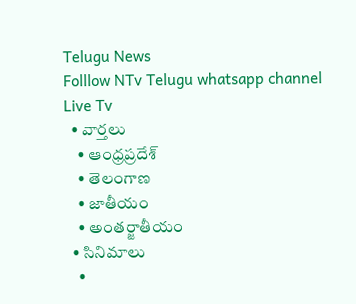Telugu News
Folllow NTv Telugu whatsapp channel Live Tv
  • వార్తలు
    • ఆంధ్రప్రదేశ్
    • తెలంగాణ
    • జాతీయం
    • అంతర్జాతీయం
  • సినిమాలు
    •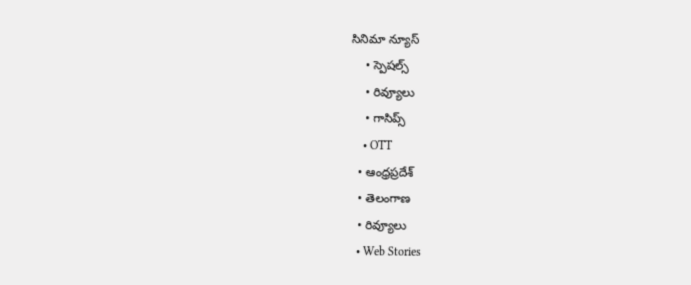సినిమా న్యూస్
    • స్పెషల్స్
    • రివ్యూలు
    • గాసిప్స్
    • OTT
  • ఆంధ్రప్రదేశ్
  • తెలంగాణ
  • రివ్యూలు
  • Web Stories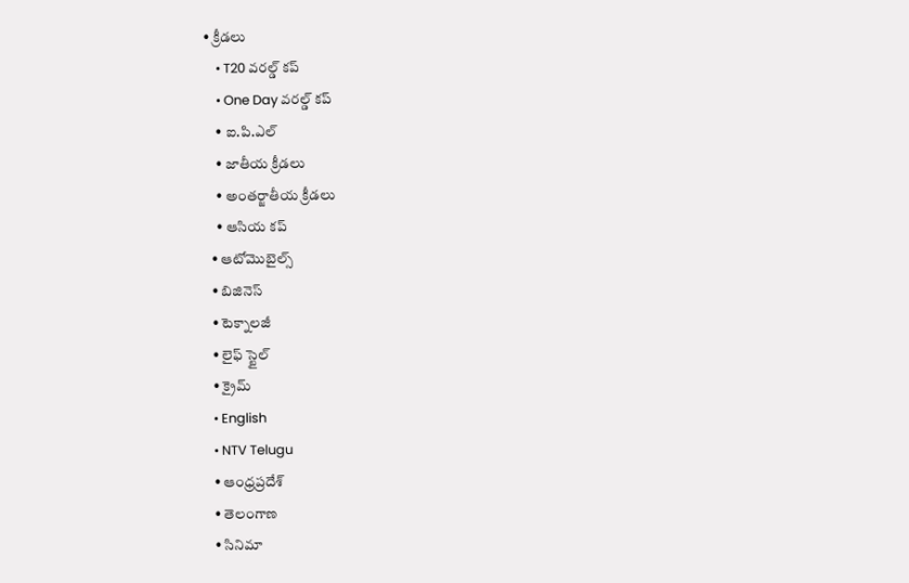• క్రీడలు
    • T20 వరల్డ్ కప్
    • One Day వరల్డ్ కప్
    • ఐ.పి.ఎల్
    • జాతీయ క్రీడలు
    • అంతర్జాతీయ క్రీడలు
    • ఆసియ కప్
  • ఆటోమొబైల్స్
  • బిజినెస్‌
  • టెక్నాలజీ
  • లైఫ్ స్టైల్
  • క్రైమ్
  • English
  • NTV Telugu
  • ఆంధ్రప్రదేశ్
  • తెలంగాణ
  • సినిమా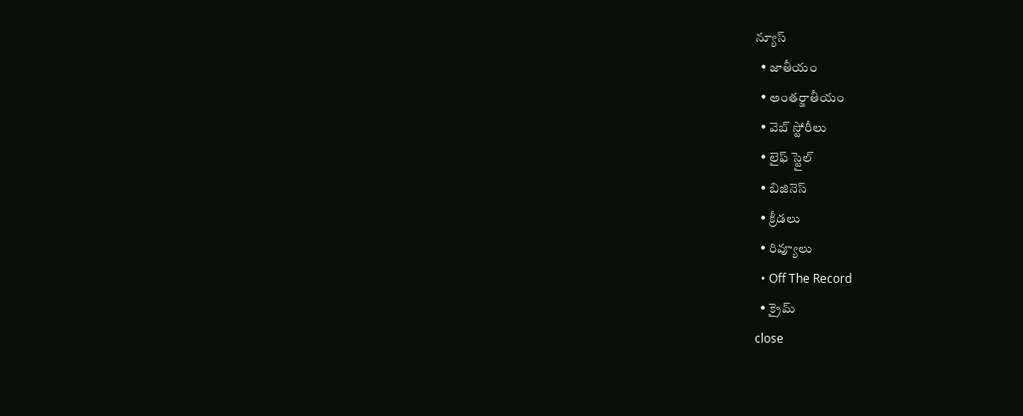న్యూస్
  • జాతీయం
  • అంతర్జాతీయం
  • వెబ్ స్టోరీలు
  • లైఫ్ స్టైల్
  • బిజినెస్‌
  • క్రీడలు
  • రివ్యూలు
  • Off The Record
  • క్రైమ్
close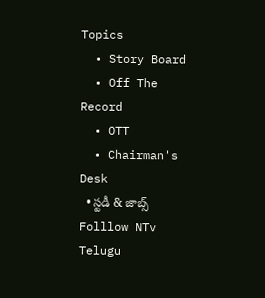Topics
  • Story Board
  • Off The Record
  • OTT
  • Chairman's Desk
  • స్టడీ & జాబ్స్
Folllow NTv Telugu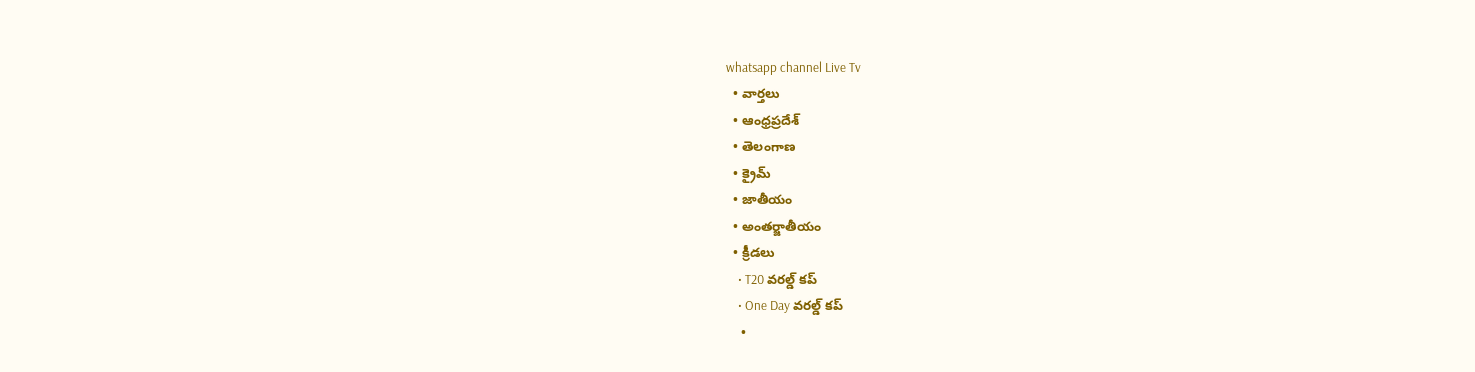whatsapp channel Live Tv
  • వార్తలు
  • ఆంధ్రప్రదేశ్
  • తెలంగాణ
  • క్రైమ్
  • జాతీయం
  • అంతర్జాతీయం
  • క్రీడలు
    • T20 వరల్డ్ కప్
    • One Day వరల్డ్ కప్
    •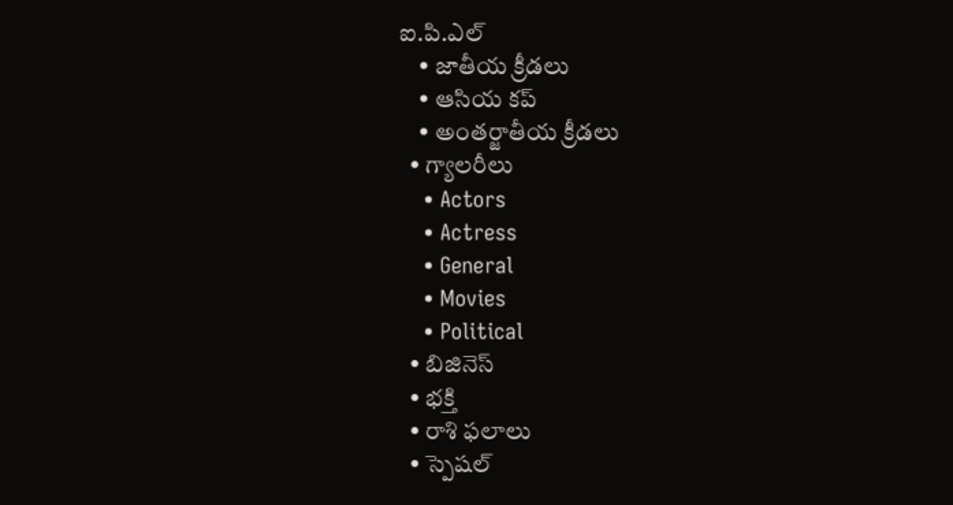ఐ.పి.ఎల్
    • జాతీయ క్రీడలు
    • ఆసియ కప్
    • అంతర్జాతీయ క్రీడలు
  • గ్యాలరీలు
    • Actors
    • Actress
    • General
    • Movies
    • Political
  • బిజినెస్‌
  • భక్తి
  • రాశి ఫలాలు
  • స్పెషల్‌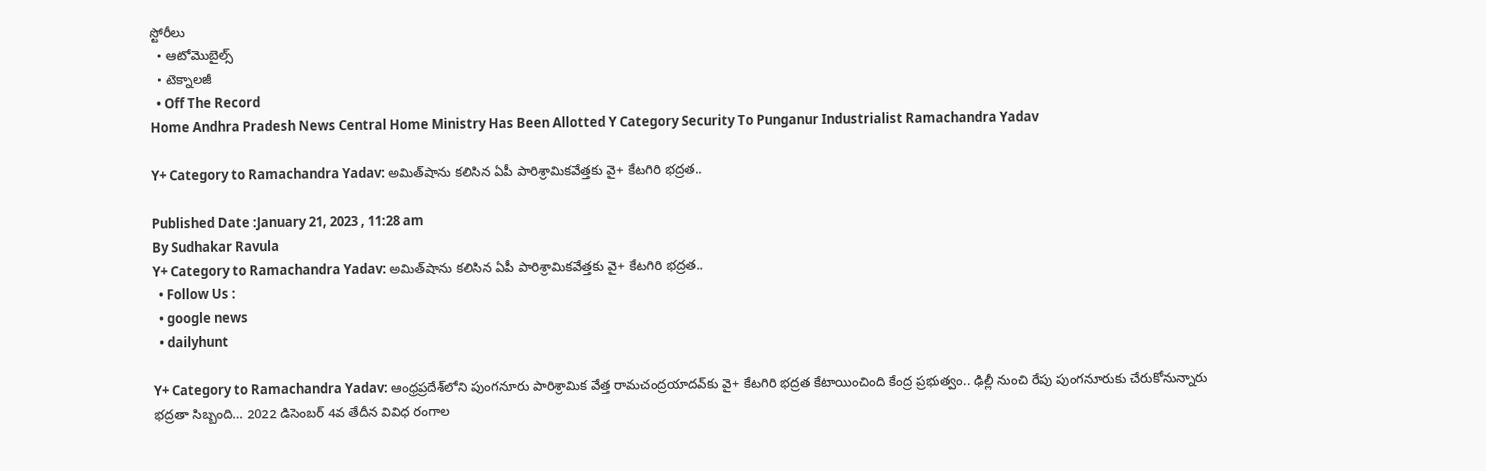స్టోరీలు
  • ఆటోమొబైల్స్
  • టెక్నాలజీ
  • Off The Record
Home Andhra Pradesh News Central Home Ministry Has Been Allotted Y Category Security To Punganur Industrialist Ramachandra Yadav

Y+ Category to Ramachandra Yadav: అమిత్‌షాను కలిసిన ఏపీ పారిశ్రామికవేత్తకు వై+ కేటగిరి భద్రత..

Published Date :January 21, 2023 , 11:28 am
By Sudhakar Ravula
Y+ Category to Ramachandra Yadav: అమిత్‌షాను కలిసిన ఏపీ పారిశ్రామికవేత్తకు వై+ కేటగిరి భద్రత..
  • Follow Us :
  • google news
  • dailyhunt

Y+ Category to Ramachandra Yadav: ఆంధ్రప్రదేశ్‌లోని పుంగనూరు పారిశ్రామిక వేత్త రామచంద్రయాదవ్‌కు వై+ కేటగిరి భద్రత కేటాయించింది కేంద్ర ప్రభుత్వం.. ఢిల్లీ నుంచి రేపు పుంగనూరుకు చేరుకోనున్నారు భద్రతా సిబ్బంది… 2022 డిసెంబర్ 4వ తేదీన వివిధ రంగాల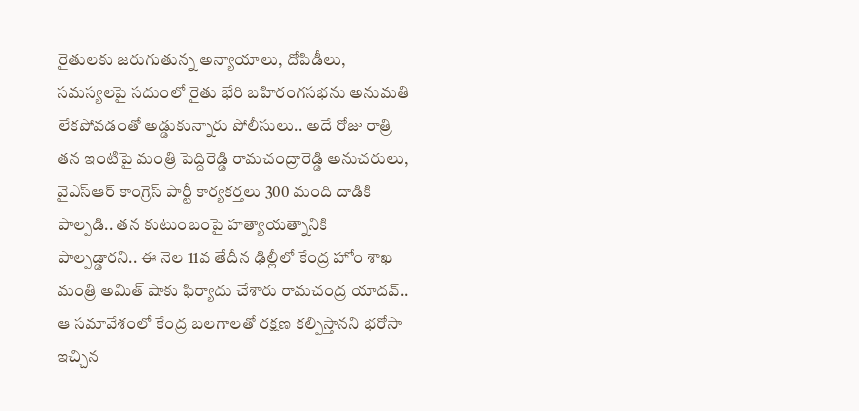రైతులకు జరుగుతున్న అన్యాయాలు, దోపిడీలు, సమస్యలపై సదుంలో రైతు భేరి బహిరంగసభను అనుమతి లేకపోవడంతో అడ్డుకున్నారు పోలీసులు.. అదే రోజు రాత్రి తన ఇంటిపై మంత్రి పెద్దిరెడ్డి రామచంద్రారెడ్డి అనుచరులు, వైఎస్‌ఆర్‌ కాంగ్రెస్‌ పార్టీ కార్యకర్తలు 300 మంది దాడికి పాల్పడి.. తన కుటుంబంపై హత్యాయత్నానికి పాల్పడ్డారని.. ఈ నెల 11వ తేదీన ఢిల్లీలో కేంద్ర హోం శాఖ మంత్రి అమిత్ షాకు ఫిర్యాదు చేశారు రామచంద్ర యాదవ్.. ఆ సమావేశంలో కేంద్ర బలగాలతో రక్షణ కల్పిస్తానని భరోసా ఇచ్చిన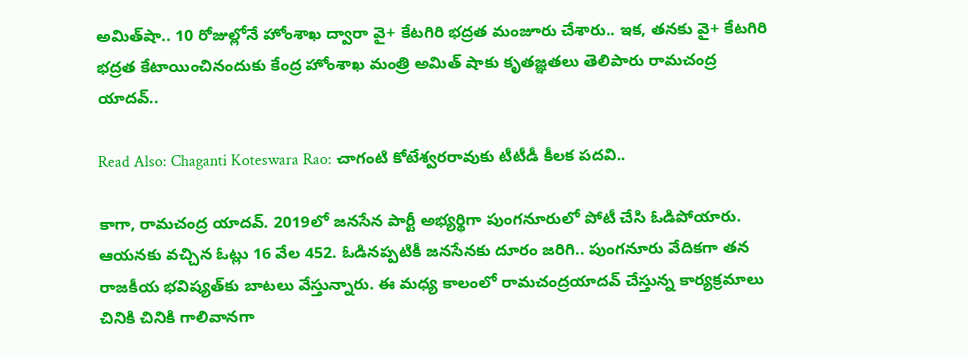అమిత్‌షా.. 10 రోజుల్లోనే హోంశాఖ ద్వారా వై+ కేటగిరి భద్రత మంజూరు చేశారు.. ఇక, తనకు వై+ కేటగిరి భద్రత కేటాయించినందుకు కేంద్ర హోంశాఖ మంత్రి అమిత్ షాకు కృతజ్ఞతలు తెలిపారు రామచంద్ర యాదవ్..

Read Also: Chaganti Koteswara Rao: చాగంటి కోటేశ్వరరావుకు టీటీడీ కీలక పదవి..

కాగా, రామచంద్ర యాదవ్‌. 2019లో జనసేన పార్టీ అభ్యర్థిగా పుంగనూరులో పోటీ చేసి ఓడిపోయారు. ఆయనకు వచ్చిన ఓట్లు 16 వేల 452. ఓడినప్పటికీ జనసేనకు దూరం జరిగి.. పుంగనూరు వేదికగా తన రాజకీయ భవిష్యత్‌కు బాటలు వేస్తున్నారు. ఈ మధ్య కాలంలో రామచంద్రయాదవ్‌ చేస్తున్న కార్యక్రమాలు చినికి చినికి గాలివానగా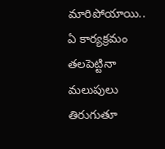మారిపోయాయి.. ఏ కార్యక్రమం తలపెట్టినా మలుపులు తిరుగుతూ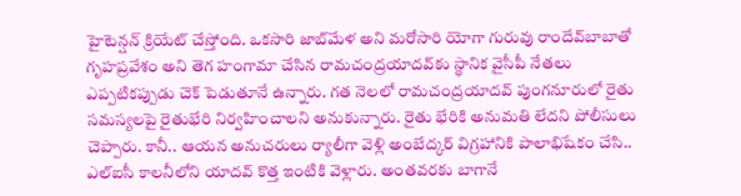హైటెన్షన్‌ క్రియేట్‌ చేస్తోంది. ఒకసారి జాబ్‌మేళ అని మరోసారి యోగా గురువు రాందేవ్‌బాబాతో గృహప్రవేశం అని తెగ హంగామా చేసిన రామచంద్రయాదవ్‌కు స్థానిక వైసీపీ నేతలు ఎప్పటికప్పుడు చెక్‌ పెడుతూనే ఉన్నారు. గత నెలలో రామచంద్రయాదవ్‌ పుంగనూరులో రైతు సమస్యలపై రైతుభేరి నిర్వహించాలని అనుకున్నారు. రైతు భేరికి అనుమతి లేదని పోలీసులు చెప్పారు. కానీ.. ఆయన అనుచరులు ర్యాలీగా వెళ్లి అంబేద్కర్‌ విగ్రహానికి పాలాభిషేకం చేసి.. ఎల్ఐసీ కాలనీలోని యాదవ్‌ కొత్త ఇంటికి వెళ్లారు. అంతవరకు బాగానే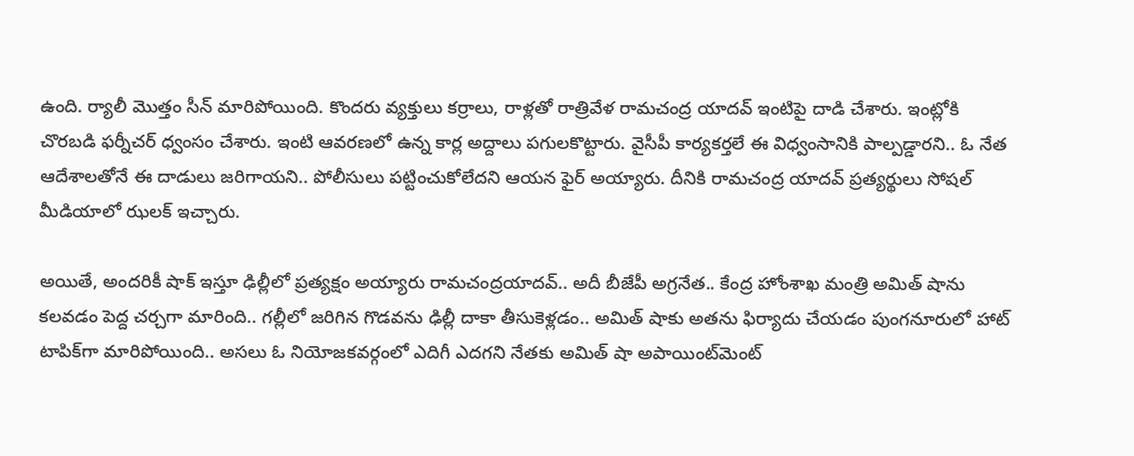ఉంది. ర్యాలీ మొత్తం సీన్‌ మారిపోయింది. కొందరు వ్యక్తులు కర్రాలు, రాళ్లతో రాత్రివేళ రామచంద్ర యాదవ్‌ ఇంటిపై దాడి చేశారు. ఇంట్లోకి చొరబడి ఫర్నీచర్‌ ధ్వంసం చేశారు. ఇంటి ఆవరణలో ఉన్న కార్ల అద్దాలు పగులకొట్టారు. వైసీపీ కార్యకర్తలే ఈ విధ్వంసానికి పాల్పడ్డారని.. ఓ నేత ఆదేశాలతోనే ఈ దాడులు జరిగాయని.. పోలీసులు పట్టించుకోలేదని ఆయన ఫైర్‌ అయ్యారు. దీనికి రామచంద్ర యాదవ్‌ ప్రత్యర్థులు సోషల్‌ మీడియాలో ఝలక్‌ ఇచ్చారు.

అయితే, అందరికీ షాక్‌ ఇస్తూ ఢిల్లీలో ప్రత్యక్షం అయ్యారు రామచంద్రయాదవ్‌.. అదీ బీజేపీ అగ్రనేత.. కేంద్ర హోంశాఖ మంత్రి అమిత్‌ షాను కలవడం పెద్ద చర్చగా మారింది.. గల్లీలో జరిగిన గొడవను ఢిల్లీ దాకా తీసుకెళ్లడం.. అమిత్ షాకు అతను ఫిర్యాదు చేయడం పుంగనూరులో హాట్‌ టాపిక్‌గా మారిపోయింది.. అసలు ఓ నియోజకవర్గంలో ఎదిగీ ఎదగని నేతకు అమిత్ షా అపాయింట్‌మెంట్‌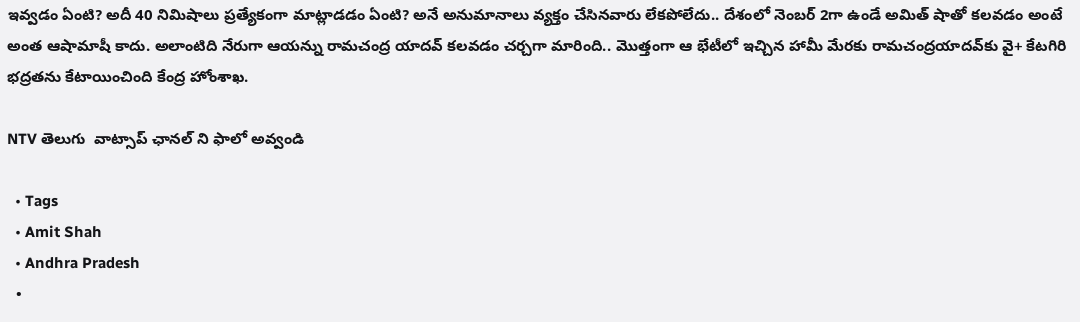ఇవ్వడం ఏంటి? అదీ 40 నిమిషాలు ప్రత్యేకంగా మాట్లాడడం ఏంటి? అనే అనుమానాలు వ్యక్తం చేసినవారు లేకపోలేదు.. దేశంలో నెంబర్‌ 2గా ఉండే అమిత్ షాతో కలవడం అంటే అంత ఆషామాషీ కాదు. అలాంటిది నేరుగా ఆయన్ను రామచంద్ర యాదవ్‌ కలవడం చర్చగా మారింది.. మొత్తంగా ఆ భేటీలో ఇచ్చిన హామీ మేరకు రామచంద్రయాదవ్‌కు వై+ కేటగిరి భద్రతను కేటాయించింది కేంద్ర హోంశాఖ.

NTV తెలుగు  వాట్సాప్ ఛానల్ ని ఫాలో అవ్వండి

  • Tags
  • Amit Shah
  • Andhra Pradesh
  •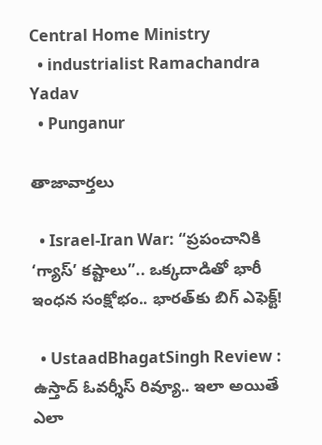Central Home Ministry
  • industrialist Ramachandra Yadav
  • Punganur

తాజావార్తలు

  • Israel-Iran War: “ప్రపంచానికి ‘గ్యాస్’ కష్టాలు”.. ఒక్కదాడితో భారీ ఇంధన సంక్షోభం.. భారత్‌కు బిగ్ ఎఫెక్ట్!

  • UstaadBhagatSingh Review : ఉస్తాద్ ఓవర్శీస్ రివ్యూ.. ఇలా అయితే ఎలా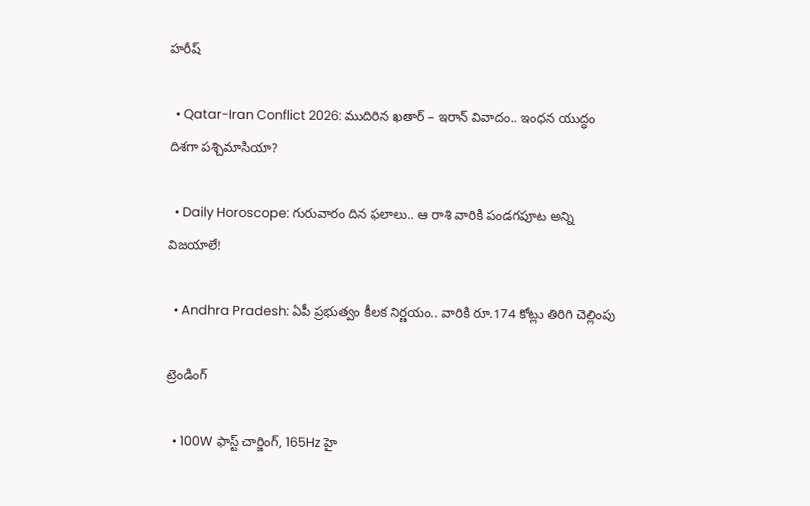హరీష్

  • Qatar-Iran Conflict 2026: ముదిరిన ఖతార్ – ఇరాన్ వివాదం.. ఇంధన యుద్ధం దిశగా పశ్చిమాసియా?

  • Daily Horoscope: గురువారం దిన ఫలాలు.. ఆ రాశి వారికి పండగపూట అన్ని విజయాలే!

  • Andhra Pradesh: ఏపీ ప్రభుత్వం కీలక నిర్ణయం.. వారికి రూ.174 కోట్లు తిరిగి చెల్లింపు

ట్రెండింగ్‌

  • 100W ఫాస్ట్ చార్జింగ్, 165Hz హై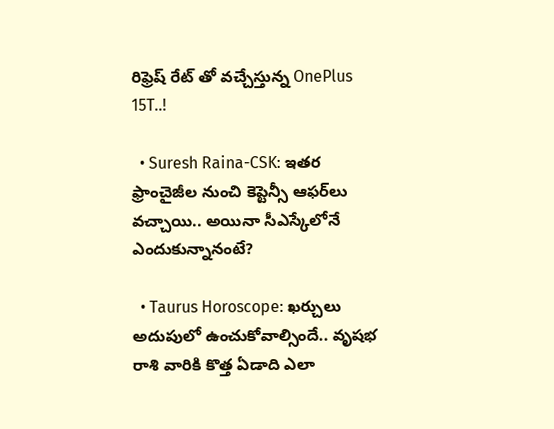రిఫ్రెష్ రేట్ తో వచ్చేస్తున్న OnePlus 15T..!

  • Suresh Raina-CSK: ఇతర ఫ్రాంచైజీల నుంచి కెప్టెన్సీ ఆఫర్‌లు వచ్చాయి.. అయినా సీఎస్కేలోనే ఎందుకున్నానంటే?

  • Taurus Horoscope: ఖర్చులు అదుపులో ఉంచుకోవాల్సిందే.. వృషభ రాశి వారికి కొత్త ఏడాది ఎలా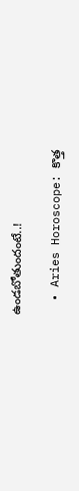ఉండబోతుందంటే..!

  • Aries Horoscope: కొత్త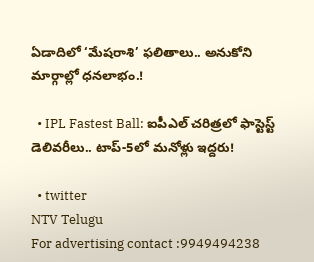ఏడాదిలో ‘మేషరాశి’ ఫలితాలు.. అనుకోని మార్గాల్లో ధనలాభం.!

  • IPL Fastest Ball: ఐపీఎల్ చరిత్రలో ఫాస్టెస్ట్ డెలివరీలు.. టాప్-5లో మనోళ్లు ఇద్దరు!

  • twitter
NTV Telugu
For advertising contact :9949494238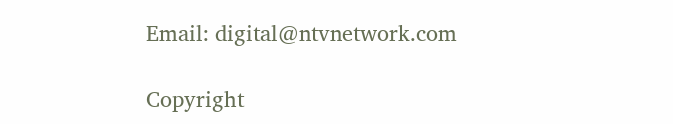Email: digital@ntvnetwork.com

Copyright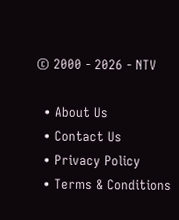© 2000 - 2026 - NTV

  • About Us
  • Contact Us
  • Privacy Policy
  • Terms & Conditions